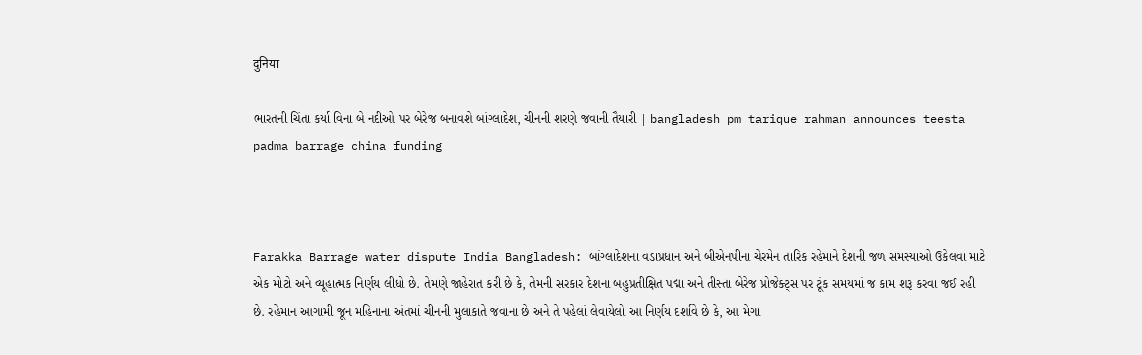दुनिया

ભારતની ચિંતા કર્યા વિના બે નદીઓ પર બેરેજ બનાવશે બાંગ્લાદેશ, ચીનની શરણે જવાની તૈયારી | bangladesh pm tarique rahman announces teesta padma barrage china funding



Farakka Barrage water dispute India Bangladesh: બાંગ્લાદેશના વડાપ્રધાન અને બીએનપીના ચેરમેન તારિક રહેમાને દેશની જળ સમસ્યાઓ ઉકેલવા માટે એક મોટો અને વ્યૂહાત્મક નિર્ણય લીધો છે. તેમણે જાહેરાત કરી છે કે, તેમની સરકાર દેશના બહુપ્રતીક્ષિત પદ્મા અને તીસ્તા બેરેજ પ્રોજેક્ટ્સ પર ટૂંક સમયમાં જ કામ શરૂ કરવા જઈ રહી છે. રહેમાન આગામી જૂન મહિનાના અંતમાં ચીનની મુલાકાતે જવાના છે અને તે પહેલાં લેવાયેલો આ નિર્ણય દર્શાવે છે કે, આ મેગા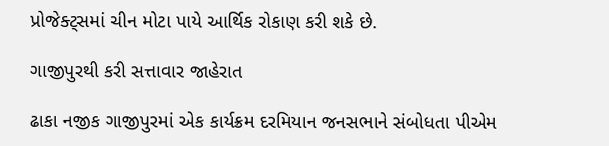પ્રોજેક્ટ્સમાં ચીન મોટા પાયે આર્થિક રોકાણ કરી શકે છે.

ગાજીપુરથી કરી સત્તાવાર જાહેરાત

ઢાકા નજીક ગાજીપુરમાં એક કાર્યક્રમ દરમિયાન જનસભાને સંબોધતા પીએમ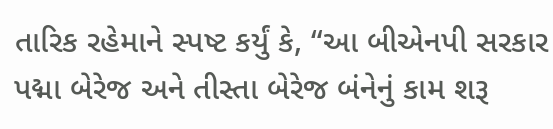તારિક રહેમાને સ્પષ્ટ કર્યું કે, “આ બીએનપી સરકાર પદ્મા બેરેજ અને તીસ્તા બેરેજ બંનેનું કામ શરૂ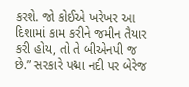કરશે. જો કોઈએ ખરેખર આ દિશામાં કામ કરીને જમીન તૈયાર કરી હોય, તો તે બીએનપી જ છે.” સરકારે પદ્મા નદી પર બેરેજ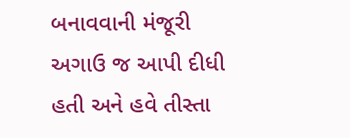બનાવવાની મંજૂરી અગાઉ જ આપી દીધી હતી અને હવે તીસ્તા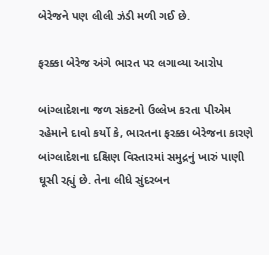બેરેજને પણ લીલી ઝંડી મળી ગઈ છે.

ફરક્કા બેરેજ અંગે ભારત પર લગાવ્યા આરોપ

બાંગ્લાદેશના જળ સંકટનો ઉલ્લેખ કરતા પીએમ રહેમાને દાવો કર્યો કે, ભારતના ફરક્કા બેરેજના કારણે બાંગ્લાદેશના દક્ષિણ વિસ્તારમાં સમુદ્રનું ખારું પાણી ઘૂસી રહ્યું છે. તેના લીધે સુંદરબન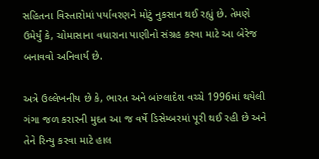સહિતના વિસ્તારોમાં પર્યાવરણને મોટું નુકસાન થઈ રહ્યું છે. તેમણે ઉમેર્યું કે, ચોમાસાના વધારાના પાણીનો સંગ્રહ કરવા માટે આ બેરેજ બનાવવો અનિવાર્ય છે.

અત્રે ઉલ્લેખનીય છે કે, ભારત અને બાંગ્લાદેશ વચ્ચે 1996માં થયેલી ગંગા જળ કરારની મુદત આ જ વર્ષે ડિસેમ્બરમાં પૂરી થઈ રહી છે અને તેને રિન્યુ કરવા માટે હાલ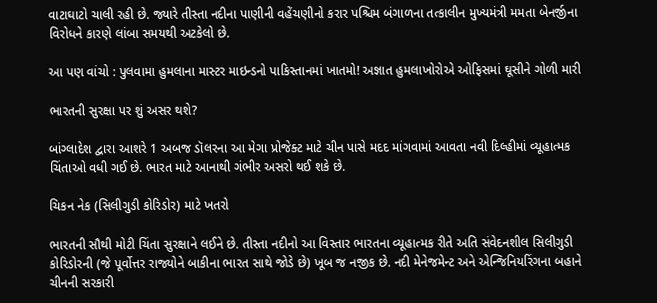વાટાઘાટો ચાલી રહી છે. જ્યારે તીસ્તા નદીના પાણીની વહેંચણીનો કરાર પશ્ચિમ બંગાળના તત્કાલીન મુખ્યમંત્રી મમતા બેનર્જીના વિરોધને કારણે લાંબા સમયથી અટકેલો છે.

આ પણ વાંચો : પુલવામા હુમલાના માસ્ટર માઇન્ડનો પાકિસ્તાનમાં ખાતમો! અજ્ઞાત હુમલાખોરોએ ઓફિસમાં ઘૂસીને ગોળી મારી

ભારતની સુરક્ષા પર શું અસર થશે?

બાંગ્લાદેશ દ્વારા આશરે 1 અબજ ડૉલરના આ મેગા પ્રોજેક્ટ માટે ચીન પાસે મદદ માંગવામાં આવતા નવી દિલ્હીમાં વ્યૂહાત્મક ચિંતાઓ વધી ગઈ છે. ભારત માટે આનાથી ગંભીર અસરો થઈ શકે છે.

ચિકન નેક (સિલીગુડી કોરિડોર) માટે ખતરો

ભારતની સૌથી મોટી ચિંતા સુરક્ષાને લઈને છે. તીસ્તા નદીનો આ વિસ્તાર ભારતના વ્યૂહાત્મક રીતે અતિ સંવેદનશીલ સિલીગુડી કોરિડોરની (જે પૂર્વોત્તર રાજ્યોને બાકીના ભારત સાથે જોડે છે) ખૂબ જ નજીક છે. નદી મેનેજમેન્ટ અને એન્જિનિયરિંગના બહાને ચીનની સરકારી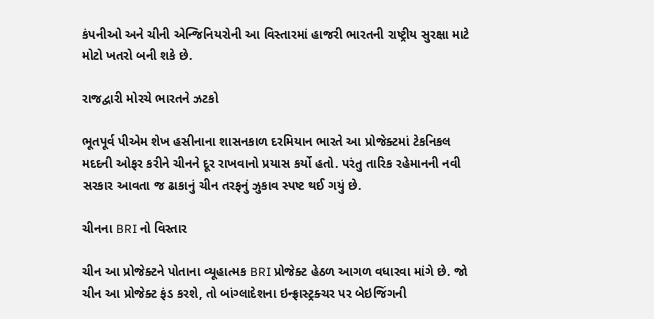કંપનીઓ અને ચીની એન્જિનિયરોની આ વિસ્તારમાં હાજરી ભારતની રાષ્ટ્રીય સુરક્ષા માટે મોટો ખતરો બની શકે છે.

રાજદ્વારી મોરચે ભારતને ઝટકો

ભૂતપૂર્વ પીએમ શેખ હસીનાના શાસનકાળ દરમિયાન ભારતે આ પ્રોજેક્ટમાં ટેકનિકલ મદદની ઓફર કરીને ચીનને દૂર રાખવાનો પ્રયાસ કર્યો હતો. પરંતુ તારિક રહેમાનની નવી સરકાર આવતા જ ઢાકાનું ચીન તરફનું ઝુકાવ સ્પષ્ટ થઈ ગયું છે.

ચીનના BRI નો વિસ્તાર

ચીન આ પ્રોજેક્ટને પોતાના વ્યૂહાત્મક BRI પ્રોજેક્ટ હેઠળ આગળ વધારવા માંગે છે. જો ચીન આ પ્રોજેક્ટ ફંડ કરશે, તો બાંગ્લાદેશના ઇન્ફ્રાસ્ટ્રક્ચર પર બેઇજિંગની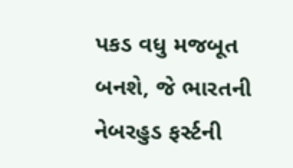પકડ વધુ મજબૂત બનશે, જે ભારતની નેબરહુડ ફર્સ્ટની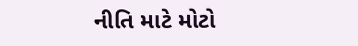નીતિ માટે મોટો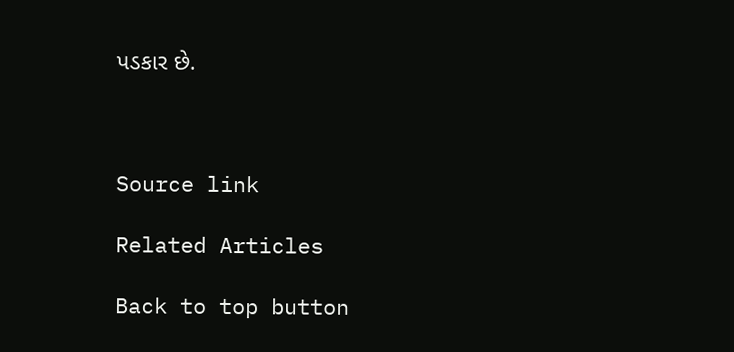પડકાર છે.



Source link

Related Articles

Back to top button